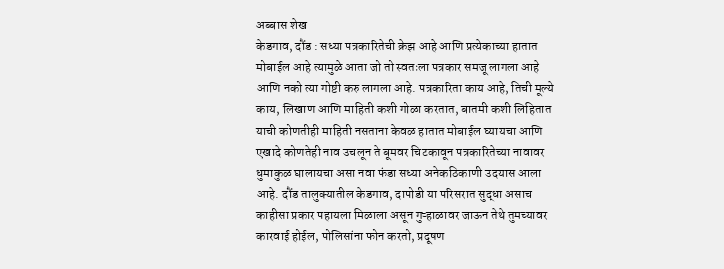अब्बास शेख
केडगाव, दौंड : सध्या पत्रकारितेची क्रेझ आहे आणि प्रत्येकाच्या हातात मोबाईल आहे त्यामुळे आता जो तो स्वतःला पत्रकार समजू लागला आहे आणि नको त्या गोष्टी करु लागला आहे. पत्रकारिता काय आहे, तिची मूल्ये काय, लिखाण आणि माहिती कशी गोळा करतात, बातमी कशी लिहितात याची कोणतीही माहिती नसताना केवळ हातात मोबाईल घ्यायचा आणि एखादे कोणतेही नाव उचलून ते बूमवर चिटकावून पत्रकारितेच्या नावावर धुमाकुळ घालायचा असा नवा फंडा सध्या अनेकठिकाणी उदयास आला आहे. दौंड तालुक्यातील केडगाव, दापोडी या परिसरात सुद्धा असाच काहीसा प्रकार पहायला मिळाला असून गुऱ्हाळावर जाऊन तेथे तुमच्यावर कारवाई होईल, पोलिसांना फोन करतो, प्रदूषण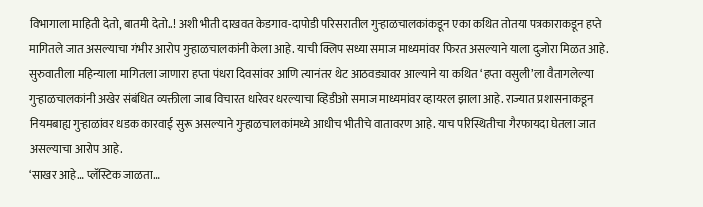विभागाला माहिती देतो, बातमी देतो..! अशी भीती दाखवत केडगाव-दापोडी परिसरातील गुऱ्हाळचालकांकडून एका कथित तोतया पत्रकाराकडून हप्ते मागितले जात असल्याचा गंभीर आरोप गुऱ्हाळचालकांनी केला आहे. याची क्लिप सध्या समाज माध्यमांवर फिरत असल्याने याला दुजोरा मिळत आहे.
सुरुवातीला महिन्याला मागितला जाणारा हप्ता पंधरा दिवसांवर आणि त्यानंतर थेट आठवड्यावर आल्याने या कथित ‘हप्ता वसुली’ला वैतागलेल्या गुऱ्हाळचालकांनी अखेर संबंधित व्यक्तीला जाब विचारत धारेवर धरल्याचा व्हिडीओ समाज माध्यमांवर व्हायरल झाला आहे. राज्यात प्रशासनाकडून नियमबाह्य गुऱ्हाळांवर धडक कारवाई सुरू असल्याने गुऱ्हाळचालकांमध्ये आधीच भीतीचे वातावरण आहे. याच परिस्थितीचा गैरफायदा घेतला जात असल्याचा आरोप आहे.
‘साखर आहे… प्लॅस्टिक जाळता…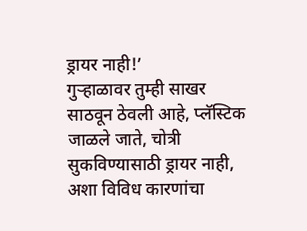ड्रायर नाही!’
गुऱ्हाळावर तुम्ही साखर साठवून ठेवली आहे, प्लॅस्टिक जाळले जाते, चोत्री सुकविण्यासाठी ड्रायर नाही, अशा विविध कारणांचा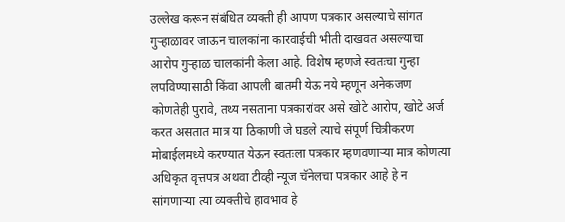उल्लेख करून संबंधित व्यक्ती ही आपण पत्रकार असल्याचे सांगत गुऱ्हाळावर जाऊन चालकांना कारवाईची भीती दाखवत असल्याचा आरोप गुऱ्हाळ चालकांनी केला आहे. विशेष म्हणजे स्वतःचा गुन्हा लपविण्यासाठी किंवा आपली बातमी येऊ नये म्हणून अनेकजण कोणतेही पुरावे, तथ्य नसताना पत्रकारांवर असे खोटे आरोप, खोटे अर्ज करत असतात मात्र या ठिकाणी जे घडले त्याचे संपूर्ण चित्रीकरण मोबाईलमध्ये करण्यात येऊन स्वतःला पत्रकार म्हणवणाऱ्या मात्र कोणत्या अधिकृत वृत्तपत्र अथवा टीव्ही न्यूज चॅनेलचा पत्रकार आहे हे न सांगणाऱ्या त्या व्यक्तीचे हावभाव हे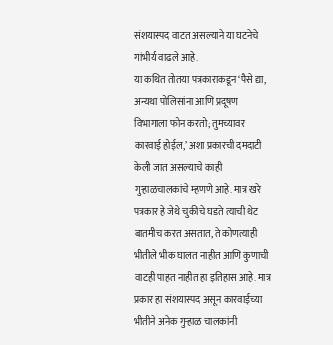संशयास्पद वाटत असल्याने या घटनेचे गांभीर्य वाढले आहे.
या कथित तोतया पत्रकाराकडून ‘पैसे द्या, अन्यथा पोलिसांना आणि प्रदूषण विभागाला फोन करतो; तुमच्यावर कारवाई होईल,’ अशा प्रकारची दमदाटी केली जात असल्याचे काही गुऱ्हाळचालकांचे म्हणणे आहे. मात्र खरे पत्रकार हे जेथे चुकीचे घडते त्याची थेट बातमीच करत असतात, ते कोणत्याही भीतीले भीक घालत नाहीत आणि कुणाची वाटही पाहत नाहीत हा इतिहास आहे. मात्र प्रकार हा संशयास्पद असून कारवाईच्या भीतीने अनेक गुऱ्हाळ चालकांनी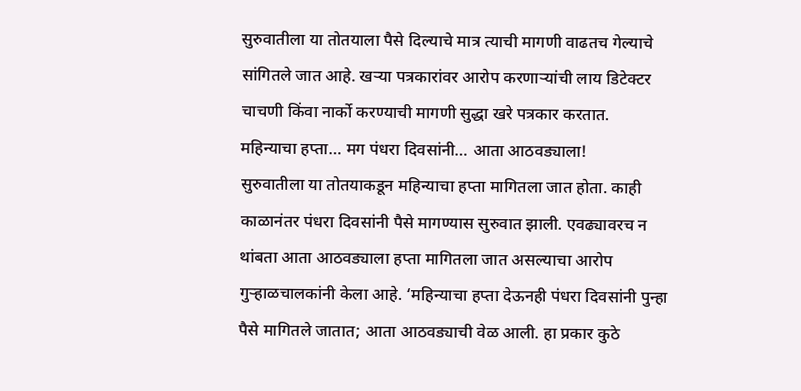सुरुवातीला या तोतयाला पैसे दिल्याचे मात्र त्याची मागणी वाढतच गेल्याचे सांगितले जात आहे. खऱ्या पत्रकारांवर आरोप करणाऱ्यांची लाय डिटेक्टर चाचणी किंवा नार्को करण्याची मागणी सुद्धा खरे पत्रकार करतात.
महिन्याचा हप्ता… मग पंधरा दिवसांनी… आता आठवड्याला!
सुरुवातीला या तोतयाकडून महिन्याचा हप्ता मागितला जात होता. काही काळानंतर पंधरा दिवसांनी पैसे मागण्यास सुरुवात झाली. एवढ्यावरच न थांबता आता आठवड्याला हप्ता मागितला जात असल्याचा आरोप गुऱ्हाळचालकांनी केला आहे. ‘महिन्याचा हप्ता देऊनही पंधरा दिवसांनी पुन्हा पैसे मागितले जातात; आता आठवड्याची वेळ आली. हा प्रकार कुठे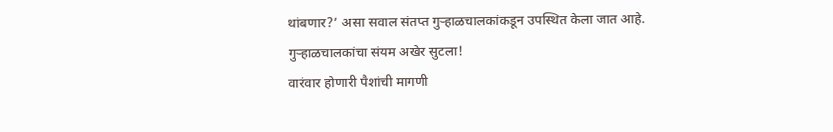थांबणार?’ असा सवाल संतप्त गुऱ्हाळचालकांकडून उपस्थित केला जात आहे. गुऱ्हाळचालकांचा संयम अखेर सुटला!
वारंवार होणारी पैशांची मागणी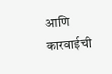आणि कारवाईची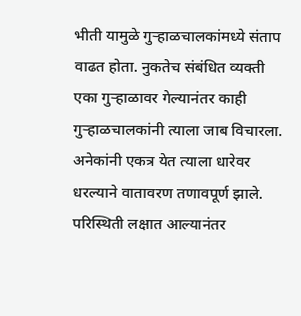भीती यामुळे गुऱ्हाळचालकांमध्ये संताप वाढत होता. नुकतेच संबंधित व्यक्ती एका गुऱ्हाळावर गेल्यानंतर काही गुऱ्हाळचालकांनी त्याला जाब विचारला. अनेकांनी एकत्र येत त्याला धारेवर धरल्याने वातावरण तणावपूर्ण झाले. परिस्थिती लक्षात आल्यानंतर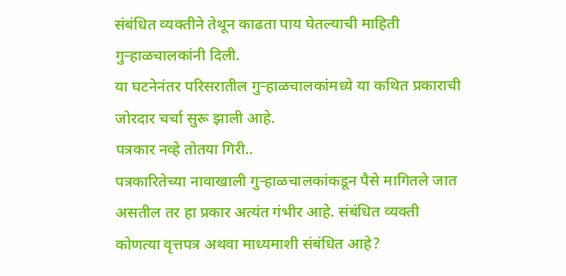संबंधित व्यक्तीने तेथून काढता पाय घेतल्याची माहिती गुऱ्हाळचालकांनी दिली.
या घटनेनंतर परिसरातील गुऱ्हाळचालकांमध्ये या कथित प्रकाराची जोरदार चर्चा सुरू झाली आहे.
पत्रकार नव्हे तोतया गिरी..
पत्रकारितेच्या नावाखाली गुऱ्हाळचालकांकडून पैसे मागितले जात असतील तर हा प्रकार अत्यंत गंभीर आहे. संबंधित व्यक्ती कोणत्या वृत्तपत्र अथवा माध्यमाशी संबंधित आहे?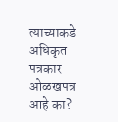त्याच्याकडे अधिकृत पत्रकार ओळखपत्र आहे का?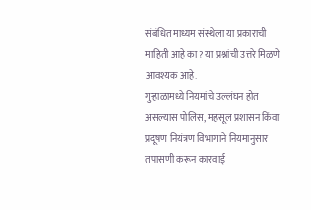संबंधित माध्यम संस्थेला या प्रकाराची माहिती आहे का? या प्रश्नांची उत्तरे मिळणे आवश्यक आहे.
गुऱ्हाळामध्ये नियमांचे उल्लंघन होत असल्यास पोलिस, महसूल प्रशासन किंवा प्रदूषण नियंत्रण विभागाने नियमानुसार तपासणी करून कारवाई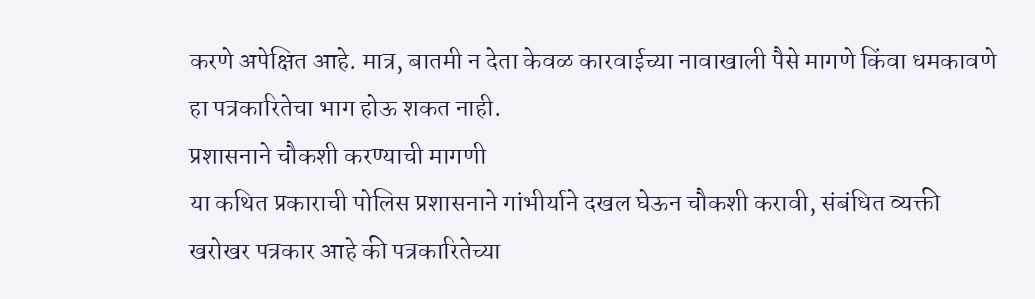करणे अपेक्षित आहे. मात्र, बातमी न देता केवळ कारवाईच्या नावाखाली पैसे मागणे किंवा धमकावणे हा पत्रकारितेचा भाग होऊ शकत नाही.
प्रशासनाने चौकशी करण्याची मागणी
या कथित प्रकाराची पोलिस प्रशासनाने गांभीर्याने दखल घेऊन चौकशी करावी, संबंधित व्यक्ती खरोखर पत्रकार आहे की पत्रकारितेच्या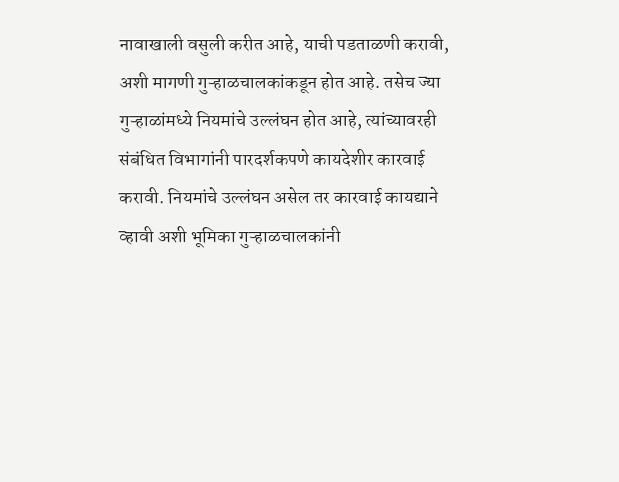नावाखाली वसुली करीत आहे, याची पडताळणी करावी, अशी मागणी गुऱ्हाळचालकांकडून होत आहे. तसेच ज्या गुऱ्हाळांमध्ये नियमांचे उल्लंघन होत आहे, त्यांच्यावरही संबंधित विभागांनी पारदर्शकपणे कायदेशीर कारवाई करावी. नियमांचे उल्लंघन असेल तर कारवाई कायद्याने व्हावी अशी भूमिका गुऱ्हाळचालकांनी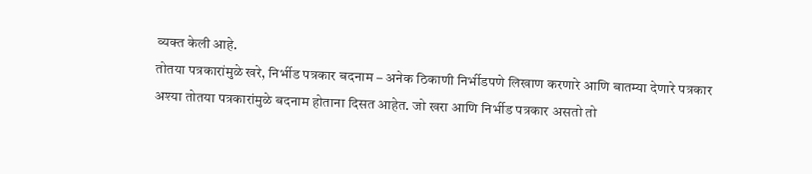व्यक्त केली आहे.
तोतया पत्रकारांमुळे खरे, निर्भीड पत्रकार बदनाम – अनेक ठिकाणी निर्भीडपणे लिखाण करणारे आणि बातम्या देणारे पत्रकार अश्या तोतया पत्रकारांमुळे बदनाम होताना दिसत आहेत. जो खरा आणि निर्भीड पत्रकार असतो तो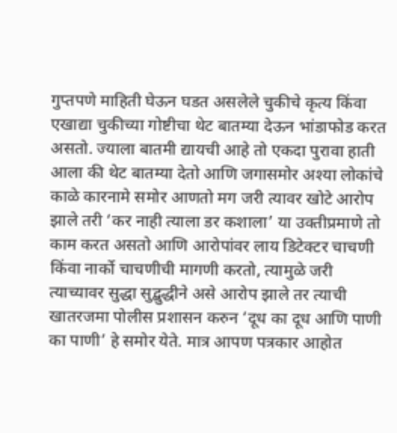गुप्तपणे माहिती घेऊन घडत असलेले चुकीचे कृत्य किंवा एखाद्या चुकीच्या गोष्टीचा थेट बातम्या देऊन भांडाफोड करत असतो. ज्याला बातमी द्यायची आहे तो एकदा पुरावा हाती आला की थेट बातम्या देतो आणि जगासमोर अश्या लोकांचे काळे कारनामे समोर आणतो मग जरी त्यावर खोटे आरोप झाले तरी ‘कर नाही त्याला डर कशाला’ या उक्तीप्रमाणे तो काम करत असतो आणि आरोपांवर लाय डिटेक्टर चाचणी किंवा नार्को चाचणीची मागणी करतो, त्यामुळे जरी त्याच्यावर सुद्धा सुद्बुद्धीने असे आरोप झाले तर त्याची खातरजमा पोलीस प्रशासन करुन ‘दूध का दूध आणि पाणी का पाणी’ हे समोर येते. मात्र आपण पत्रकार आहोत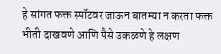हे सांगत फक्त स्पॉटवर जाऊन बातम्या न करता फक्त भीती दाखवणे आणि पैसे उकळणे हे लक्षण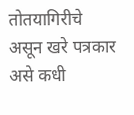तोतयागिरीचे असून खरे पत्रकार असे कधी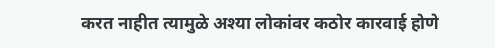करत नाहीत त्यामुळे अश्या लोकांवर कठोर कारवाई होणे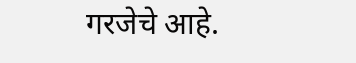गरजेचे आहे.